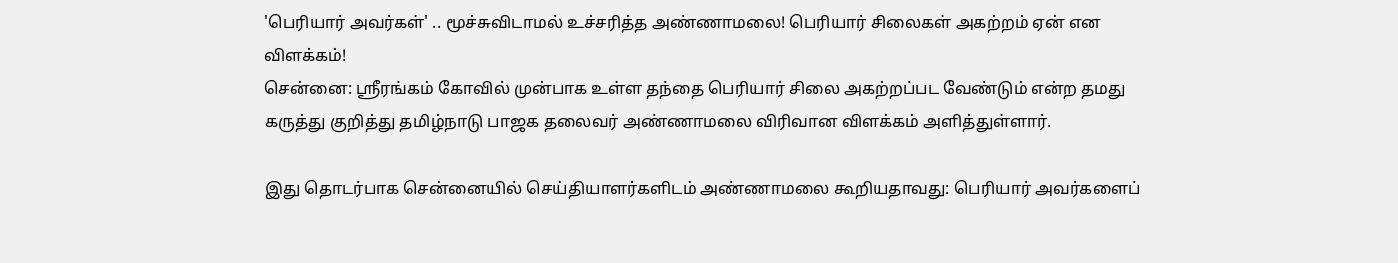'பெரியார் அவர்கள்' .. மூச்சுவிடாமல் உச்சரித்த அண்ணாமலை! பெரியார் சிலைகள் அகற்றம் ஏன் என விளக்கம்!
சென்னை: ஶ்ரீரங்கம் கோவில் முன்பாக உள்ள தந்தை பெரியார் சிலை அகற்றப்பட வேண்டும் என்ற தமது கருத்து குறித்து தமிழ்நாடு பாஜக தலைவர் அண்ணாமலை விரிவான விளக்கம் அளித்துள்ளார்.

இது தொடர்பாக சென்னையில் செய்தியாளர்களிடம் அண்ணாமலை கூறியதாவது: பெரியார் அவர்களைப்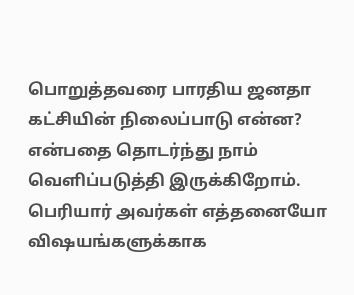பொறுத்தவரை பாரதிய ஜனதா கட்சியின் நிலைப்பாடு என்ன? என்பதை தொடர்ந்து நாம் வெளிப்படுத்தி இருக்கிறோம். பெரியார் அவர்கள் எத்தனையோ விஷயங்களுக்காக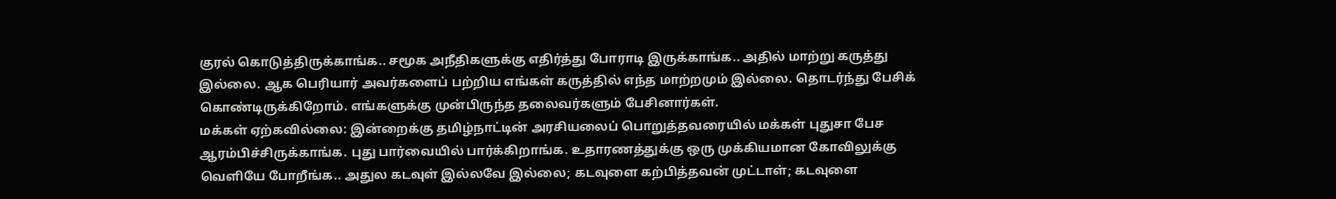குரல் கொடுத்திருக்காங்க.. சமூக அநீதிகளுக்கு எதிர்த்து போராடி இருக்காங்க.. அதில் மாற்று கருத்து இல்லை. ஆக பெரியார் அவர்களைப் பற்றிய எங்கள் கருத்தில் எந்த மாற்றமும் இல்லை. தொடர்ந்து பேசிக் கொண்டிருக்கிறோம். எங்களுக்கு முன்பிருந்த தலைவர்களும் பேசினார்கள்.
மக்கள் ஏற்கவில்லை: இன்றைக்கு தமிழ்நாட்டின் அரசியலைப் பொறுத்தவரையில் மக்கள் புதுசா பேச ஆரம்பிச்சிருக்காங்க. புது பார்வையில் பார்க்கிறாங்க. உதாரணத்துக்கு ஒரு முக்கியமான கோவிலுக்கு வெளியே போறீங்க.. அதுல கடவுள் இல்லவே இல்லை; கடவுளை கற்பித்தவன் முட்டாள்; கடவுளை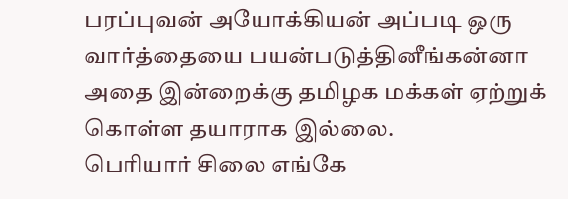பரப்புவன் அயோக்கியன் அப்படி ஒரு வார்த்தையை பயன்படுத்தினீங்கன்னா அதை இன்றைக்கு தமிழக மக்கள் ஏற்றுக் கொள்ள தயாராக இல்லை.
பெரியார் சிலை எங்கே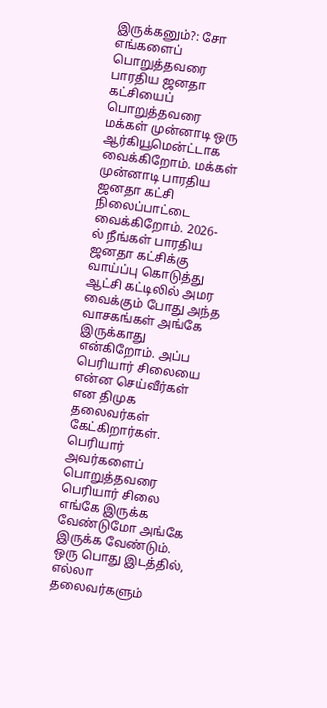இருக்கனும்?: சோ எங்களைப் பொறுத்தவரை பாரதிய ஜனதா கட்சியைப் பொறுத்தவரை மக்கள் முன்னாடி ஒரு ஆர்கியூமென்ட்டாக வைக்கிறோம். மக்கள் முன்னாடி பாரதிய ஜனதா கட்சி நிலைப்பாட்டை வைக்கிறோம். 2026-ல் நீங்கள் பாரதிய ஜனதா கட்சிக்கு வாய்ப்பு கொடுத்து ஆட்சி கட்டிலில் அமர வைக்கும் போது அந்த வாசகங்கள் அங்கே இருக்காது என்கிறோம். அப்ப பெரியார் சிலையை என்ன செய்வீர்கள் என திமுக தலைவர்கள் கேட்கிறார்கள். பெரியார் அவர்களைப் பொறுத்தவரை பெரியார் சிலை எங்கே இருக்க வேண்டுமோ அங்கே இருக்க வேண்டும். ஒரு பொது இடத்தில், எல்லா தலைவர்களும்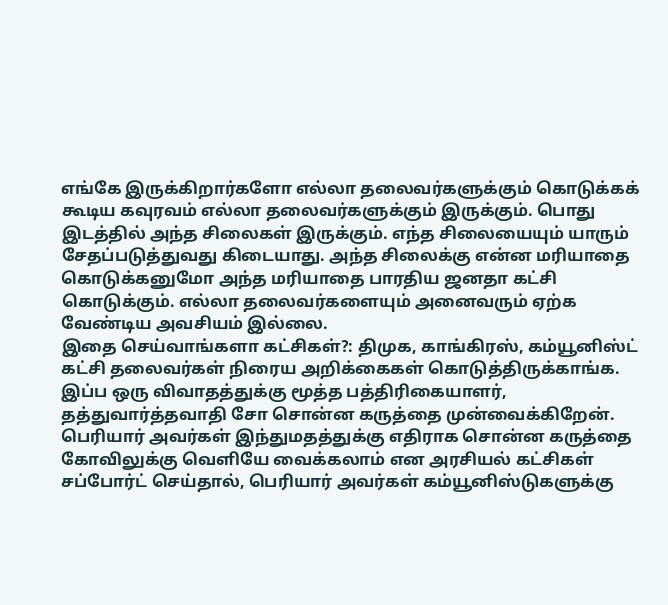எங்கே இருக்கிறார்களோ எல்லா தலைவர்களுக்கும் கொடுக்கக் கூடிய கவுரவம் எல்லா தலைவர்களுக்கும் இருக்கும். பொது இடத்தில் அந்த சிலைகள் இருக்கும். எந்த சிலையையும் யாரும் சேதப்படுத்துவது கிடையாது. அந்த சிலைக்கு என்ன மரியாதை கொடுக்கனுமோ அந்த மரியாதை பாரதிய ஜனதா கட்சி கொடுக்கும். எல்லா தலைவர்களையும் அனைவரும் ஏற்க வேண்டிய அவசியம் இல்லை.
இதை செய்வாங்களா கட்சிகள்?: திமுக, காங்கிரஸ், கம்யூனிஸ்ட் கட்சி தலைவர்கள் நிரைய அறிக்கைகள் கொடுத்திருக்காங்க. இப்ப ஒரு விவாதத்துக்கு மூத்த பத்திரிகையாளர், தத்துவார்த்தவாதி சோ சொன்ன கருத்தை முன்வைக்கிறேன். பெரியார் அவர்கள் இந்துமதத்துக்கு எதிராக சொன்ன கருத்தை கோவிலுக்கு வெளியே வைக்கலாம் என அரசியல் கட்சிகள் சப்போர்ட் செய்தால், பெரியார் அவர்கள் கம்யூனிஸ்டுகளுக்கு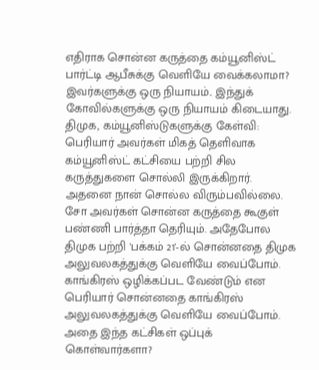எதிராக சொன்ன கருத்தை கம்யூனிஸ்ட் பார்ட்டி ஆபீசுக்கு வெளியே வைக்கலாமா? இவர்களுக்கு ஒரு நியாயம்.. இந்துக் கோவில்களுக்கு ஒரு நியாயம் கிடையாது.
திமுக, கம்யூனிஸ்டுகளுக்கு கேள்வி: பெரியார் அவர்கள் மிகத் தெளிவாக கம்யூனிஸ்ட் கட்சியை பற்றி சில கருத்துகளை சொல்லி இருக்கிறார். அதனை நான் சொல்ல விரும்பவில்லை. சோ அவர்கள் சொன்ன கருத்தை கூகுள் பண்ணி பார்த்தா தெரியும். அதேபோல திமுக பற்றி 'பக்கம் 21'-ல் சொன்னதை திமுக அலுவலகத்துக்கு வெளியே வைப்போம். காங்கிரஸ் ஒழிக்கப்பட வேண்டும் என பெரியார் சொன்னதை காங்கிரஸ் அலுவலகத்துக்கு வெளியே வைப்போம். அதை இந்த கட்சிகள் ஒப்புக் கொள்வார்களா?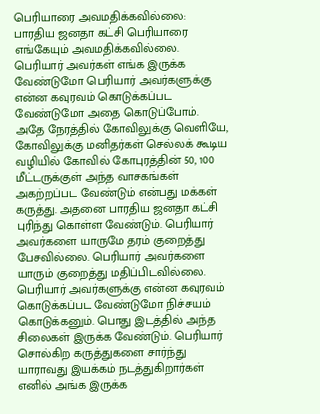பெரியாரை அவமதிக்கவில்லை: பாரதிய ஜனதா கட்சி பெரியாரை எங்கேயும் அவமதிக்கவில்லை. பெரியார் அவர்கள் எங்க இருக்க வேண்டுமோ பெரியார் அவர்களுக்கு என்ன கவுரவம் கொடுக்கப்பட வேண்டுமோ அதை கொடுப்போம். அதே நேரத்தில் கோவிலுக்கு வெளியே, கோவிலுக்கு மனிதர்கள் செல்லக் கூடிய வழியில் கோவில் கோபுரத்தின் 50, 100 மீட்டருக்குள் அந்த வாசகங்கள் அகற்றப்பட வேண்டும் என்பது மக்கள் கருத்து. அதனை பாரதிய ஜனதா கட்சி புரிந்து கொள்ள வேண்டும். பெரியார் அவர்களை யாருமே தரம் குறைத்து பேசவில்லை. பெரியார் அவர்களை யாரும் குறைத்து மதிப்பிடவில்லை. பெரியார் அவர்களுக்கு என்ன கவுரவம் கொடுக்கப்பட வேண்டுமோ நிச்சயம் கொடுக்கனும். பொது இடத்தில் அந்த சிலைகள் இருக்க வேண்டும். பெரியார் சொல்கிற கருத்துகளை சார்ந்து யாராவது இயக்கம் நடத்துகிறார்கள் எனில் அங்க இருக்க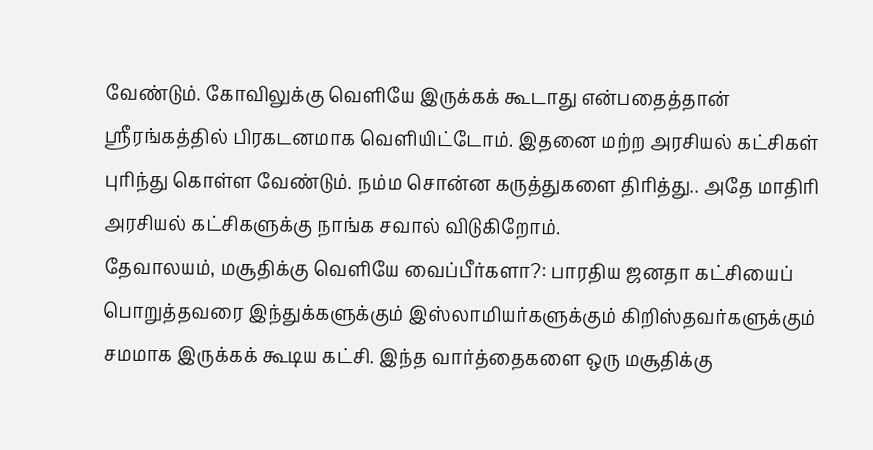வேண்டும். கோவிலுக்கு வெளியே இருக்கக் கூடாது என்பதைத்தான் ஶ்ரீரங்கத்தில் பிரகடனமாக வெளியிட்டோம். இதனை மற்ற அரசியல் கட்சிகள் புரிந்து கொள்ள வேண்டும். நம்ம சொன்ன கருத்துகளை திரித்து.. அதே மாதிரி அரசியல் கட்சிகளுக்கு நாங்க சவால் விடுகிறோம்.
தேவாலயம், மசூதிக்கு வெளியே வைப்பீர்களா?: பாரதிய ஜனதா கட்சியைப் பொறுத்தவரை இந்துக்களுக்கும் இஸ்லாமியர்களுக்கும் கிறிஸ்தவர்களுக்கும் சமமாக இருக்கக் கூடிய கட்சி. இந்த வார்த்தைகளை ஒரு மசூதிக்கு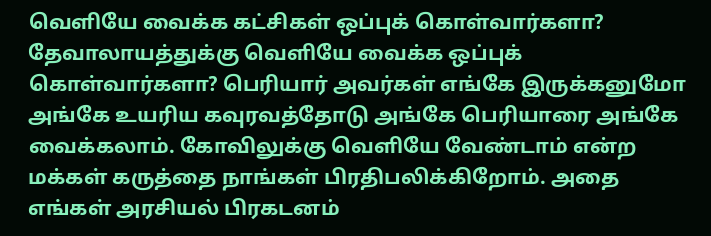வெளியே வைக்க கட்சிகள் ஒப்புக் கொள்வார்களா? தேவாலாயத்துக்கு வெளியே வைக்க ஒப்புக் கொள்வார்களா? பெரியார் அவர்கள் எங்கே இருக்கனுமோ அங்கே உயரிய கவுரவத்தோடு அங்கே பெரியாரை அங்கே வைக்கலாம். கோவிலுக்கு வெளியே வேண்டாம் என்ற மக்கள் கருத்தை நாங்கள் பிரதிபலிக்கிறோம். அதை எங்கள் அரசியல் பிரகடனம்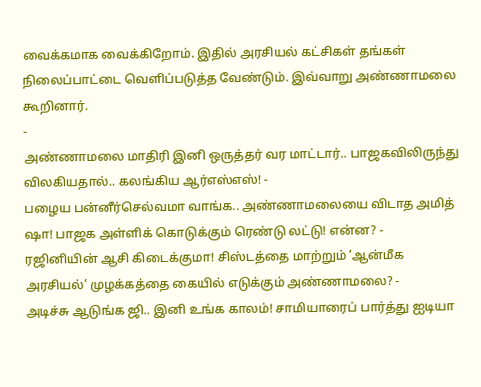வைக்கமாக வைக்கிறோம். இதில் அரசியல் கட்சிகள் தங்கள் நிலைப்பாட்டை வெளிப்படுத்த வேண்டும். இவ்வாறு அண்ணாமலை கூறினார்.
-
அண்ணாமலை மாதிரி இனி ஒருத்தர் வர மாட்டார்.. பாஜகவிலிருந்து விலகியதால்.. கலங்கிய ஆர்எஸ்எஸ்! -
பழைய பன்னீர்செல்வமா வாங்க.. அண்ணாமலையை விடாத அமித் ஷா! பாஜக அள்ளிக் கொடுக்கும் ரெண்டு லட்டு! என்ன? -
ரஜினியின் ஆசி கிடைக்குமா! சிஸ்டத்தை மாற்றும் ‘ஆன்மீக அரசியல்’ முழக்கத்தை கையில் எடுக்கும் அண்ணாமலை? -
அடிச்சு ஆடுங்க ஜி.. இனி உங்க காலம்! சாமியாரைப் பார்த்து ஐடியா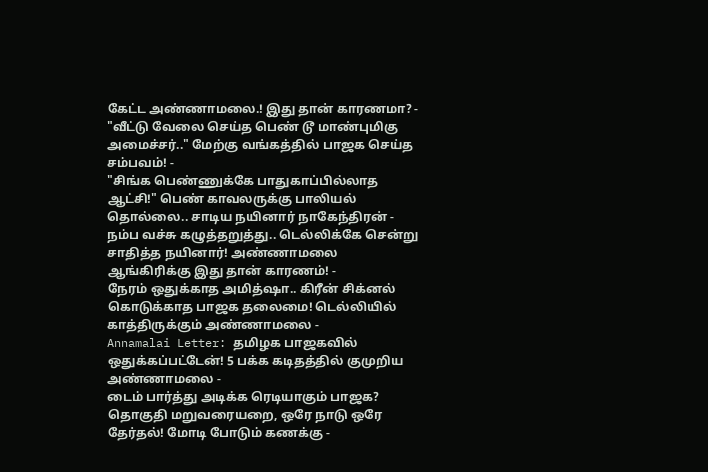கேட்ட அண்ணாமலை.! இது தான் காரணமா? -
"வீட்டு வேலை செய்த பெண் டூ மாண்புமிகு அமைச்சர்.." மேற்கு வங்கத்தில் பாஜக செய்த சம்பவம்! -
"சிங்க பெண்ணுக்கே பாதுகாப்பில்லாத ஆட்சி!" பெண் காவலருக்கு பாலியல் தொல்லை.. சாடிய நயினார் நாகேந்திரன் -
நம்ப வச்சு கழுத்தறுத்து.. டெல்லிக்கே சென்று சாதித்த நயினார்! அண்ணாமலை ஆங்கிரிக்கு இது தான் காரணம்! -
நேரம் ஒதுக்காத அமித்ஷா.. கிரீன் சிக்னல் கொடுக்காத பாஜக தலைமை! டெல்லியில் காத்திருக்கும் அண்ணாமலை -
Annamalai Letter: தமிழக பாஜகவில் ஒதுக்கப்பட்டேன்! 5 பக்க கடிதத்தில் குமுறிய அண்ணாமலை -
டைம் பார்த்து அடிக்க ரெடியாகும் பாஜக? தொகுதி மறுவரையறை, ஒரே நாடு ஒரே தேர்தல்! மோடி போடும் கணக்கு -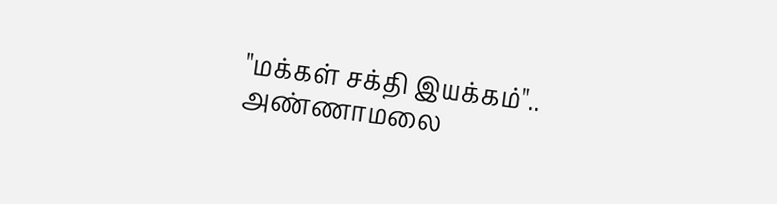"மக்கள் சக்தி இயக்கம்".. அண்ணாமலை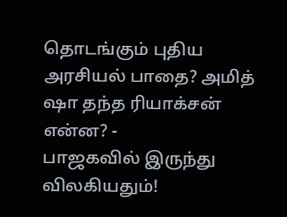தொடங்கும் புதிய அரசியல் பாதை? அமித் ஷா தந்த ரியாக்சன் என்ன? -
பாஜகவில் இருந்து விலகியதும்!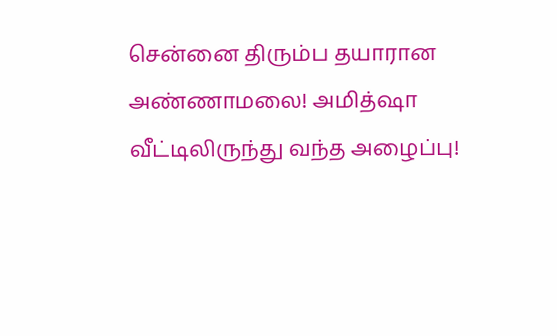சென்னை திரும்ப தயாரான அண்ணாமலை! அமித்ஷா வீட்டிலிருந்து வந்த அழைப்பு!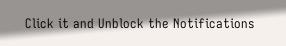Click it and Unblock the Notifications